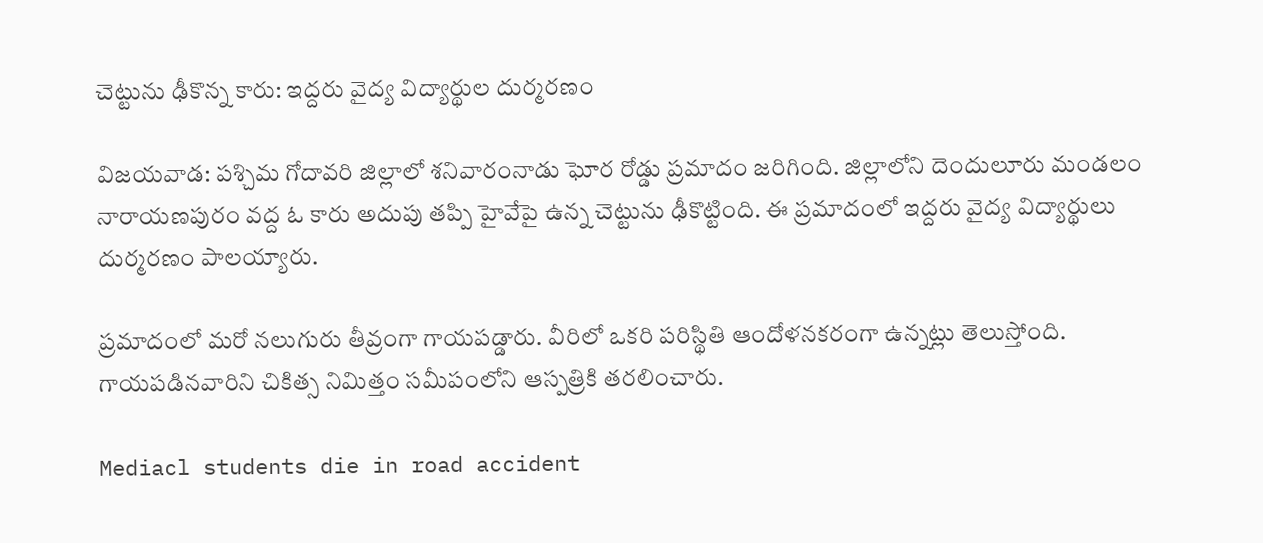చెట్టును ఢీకొన్న కారు: ఇద్దరు వైద్య విద్యార్థుల దుర్మరణం

విజయవాడ: పశ్చిమ గోదావరి జిల్లాలో శనివారంనాడు ఘోర రోడ్డు ప్రమాదం జరిగింది. జిల్లాలోని దెందులూరు మండలం నారాయణపురం వద్ద ఓ కారు అదుపు తప్పి హైవేపై ఉన్న చెట్టును ఢీకొట్టింది. ఈ ప్రమాదంలో ఇద్దరు వైద్య విద్యార్థులు దుర్మరణం పాలయ్యారు.

ప్రమాదంలో మరో నలుగురు తీవ్రంగా గాయపడ్డారు. వీరిలో ఒకరి పరిస్థితి ఆందోళనకరంగా ఉన్నట్లు తెలుస్తోంది. గాయపడినవారిని చికిత్స నిమిత్తం సమీపంలోని ఆస్పత్రికి తరలించారు.

Mediacl students die in road accident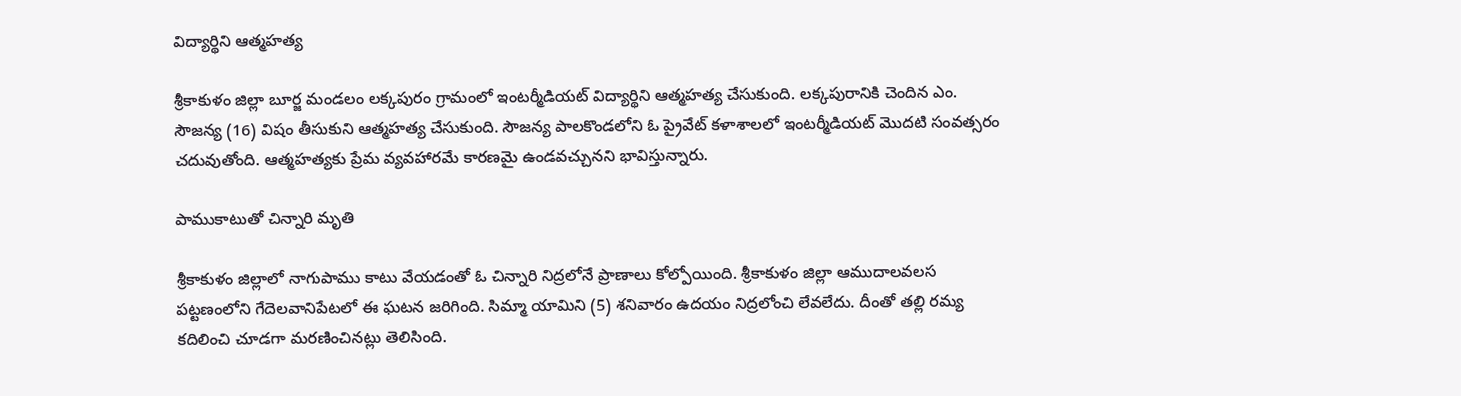విద్యార్థిని ఆత్మహత్య

శ్రీకాకుళం జిల్లా బూర్జ మండలం లక్కపురం గ్రామంలో ఇంటర్మీడియట్ విద్యార్థిని ఆత్మహత్య చేసుకుంది. లక్కపురానికి చెందిన ఎం. సౌజన్య (16) విషం తీసుకుని ఆత్మహత్య చేసుకుంది. సౌజన్య పాలకొండలోని ఓ ప్రైవేట్ కళాశాలలో ఇంటర్మీడియట్ మొదటి సంవత్సరం చదువుతోంది. ఆత్మహత్యకు ప్రేమ వ్యవహారమే కారణమై ఉండవచ్చునని భావిస్తున్నారు.

పాముకాటుతో చిన్నారి మృతి

శ్రీకాకుళం జిల్లాలో నాగుపాము కాటు వేయడంతో ఓ చిన్నారి నిద్రలోనే ప్రాణాలు కోల్పోయింది. శ్రీకాకుళం జిల్లా ఆముదాలవలస పట్టణంలోని గేదెలవానిపేటలో ఈ ఘటన జరిగింది. సిమ్మా యామిని (5) శనివారం ఉదయం నిద్రలోంచి లేవలేదు. దీంతో తల్లి రమ్య కదిలించి చూడగా మరణించినట్లు తెలిసింది.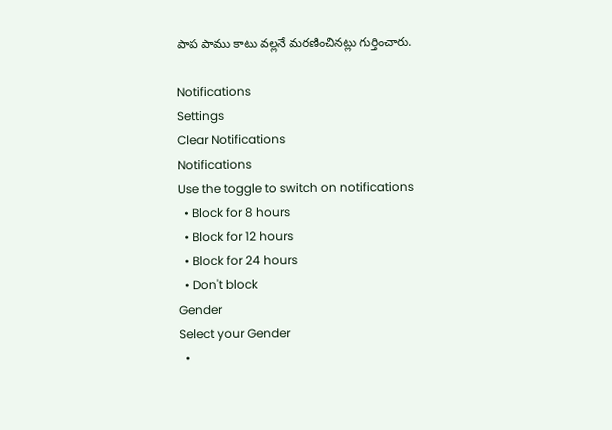పాప పాము కాటు వల్లనే మరణించినట్లు గుర్తించారు.

Notifications
Settings
Clear Notifications
Notifications
Use the toggle to switch on notifications
  • Block for 8 hours
  • Block for 12 hours
  • Block for 24 hours
  • Don't block
Gender
Select your Gender
  •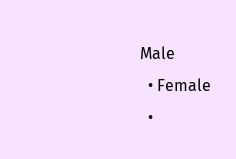Male
  • Female
  •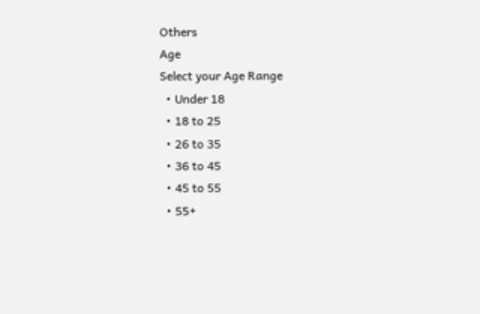Others
Age
Select your Age Range
  • Under 18
  • 18 to 25
  • 26 to 35
  • 36 to 45
  • 45 to 55
  • 55+